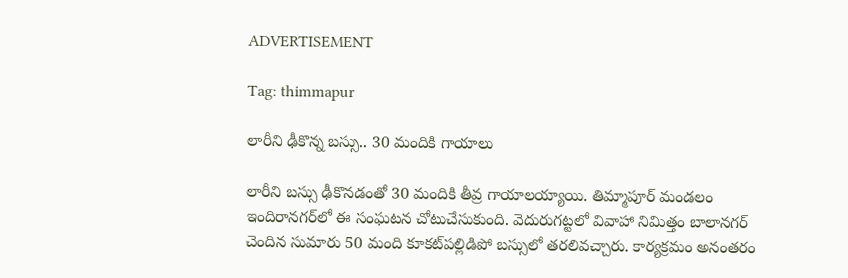ADVERTISEMENT

Tag: thimmapur

లారీని ఢీకొన్న బస్సు.. 30 మందికి గాయాలు

లారీని బస్సు ఢీకొనడంతో 30 మందికి తీవ్ర గాయాలయ్యాయి. తిమ్మాపూర్‌ మండలం ఇందిరానగర్‌‌లో ఈ సంఘటన చోటుచేసుకుంది. వెదురుగట్టలో వివాహా నిమిత్తం బాలానగర్‌ చెందిన సుమారు 50 మంది కూకట్‌పల్లిడిపో బస్సులో తరలివచ్చారు. కార్యక్రమం అనంతరం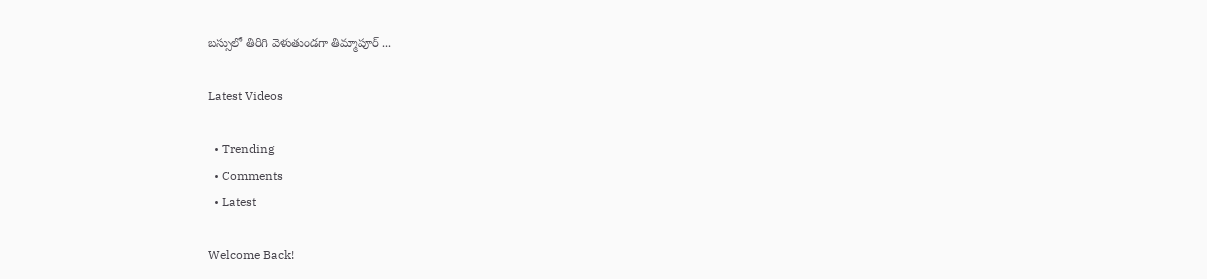బస్సులో తిరిగి వెళుతుండగా తిమ్మాపూర్‌ ...

Latest Videos

  • Trending
  • Comments
  • Latest

Welcome Back!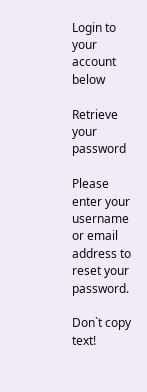Login to your account below

Retrieve your password

Please enter your username or email address to reset your password.

Don`t copy text!